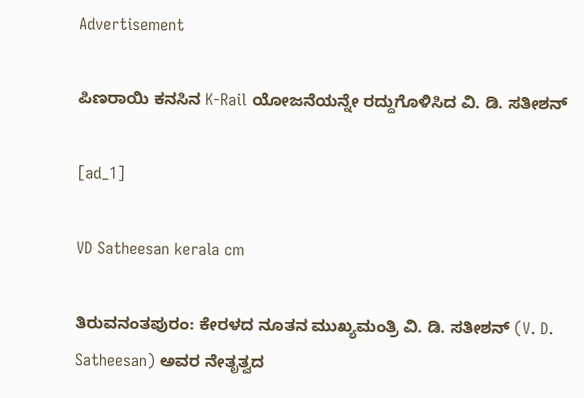Advertisement

ಪಿಣರಾಯಿ ಕನಸಿನ K-Rail ಯೋಜನೆಯನ್ನೇ ರದ್ದುಗೊಳಿಸಿದ ವಿ. ಡಿ. ಸತೀಶನ್

[ad_1]

VD Satheesan kerala cm

ತಿರುವನಂತಪುರಂ: ಕೇರಳದ ನೂತನ ಮುಖ್ಯಮಂತ್ರಿ ವಿ. ಡಿ. ಸತೀಶನ್ (V. D. Satheesan) ಅವರ ನೇತೃತ್ವದ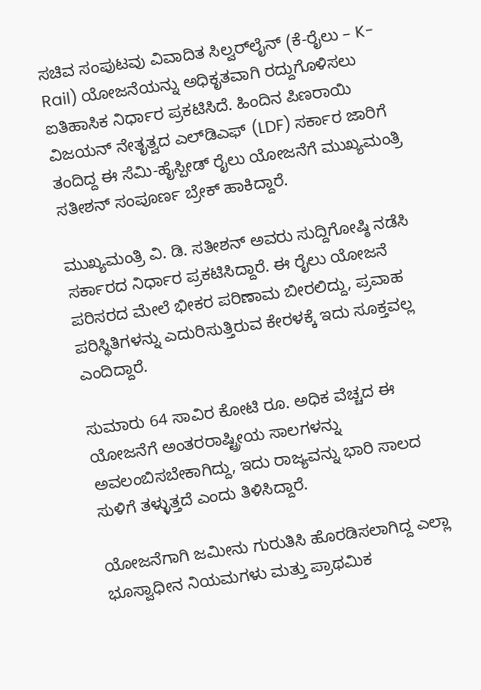ಸಚಿವ ಸಂಪುಟವು ವಿವಾದಿತ ಸಿಲ್ವರ್‌ಲೈನ್ (ಕೆ-ರೈಲು – K-Rail) ಯೋಜನೆಯನ್ನು ಅಧಿಕೃತವಾಗಿ ರದ್ದುಗೊಳಿಸಲು ಐತಿಹಾಸಿಕ ನಿರ್ಧಾರ ಪ್ರಕಟಿಸಿದೆ. ಹಿಂದಿನ ಪಿಣರಾಯಿ ವಿಜಯನ್‌ ನೇತೃತ್ವದ ಎಲ್‌ಡಿಎಫ್ (LDF) ಸರ್ಕಾರ ಜಾರಿಗೆ ತಂದಿದ್ದ ಈ ಸೆಮಿ-ಹೈಸ್ಪೀಡ್ ರೈಲು ಯೋಜನೆಗೆ ಮುಖ್ಯಮಂತ್ರಿ ಸತೀಶನ್ ಸಂಪೂರ್ಣ ಬ್ರೇಕ್ ಹಾಕಿದ್ದಾರೆ.

ಮುಖ್ಯಮಂತ್ರಿ ವಿ. ಡಿ. ಸತೀಶನ್ ಅವರು ಸುದ್ದಿಗೋಷ್ಠಿ ನಡೆಸಿ ಸರ್ಕಾರದ ನಿರ್ಧಾರ ಪ್ರಕಟಿಸಿದ್ದಾರೆ. ಈ ರೈಲು ಯೋಜನೆ ಪರಿಸರದ ಮೇಲೆ ಭೀಕರ ಪರಿಣಾಮ ಬೀರಲಿದ್ದು, ಪ್ರವಾಹ ಪರಿಸ್ಥಿತಿಗಳನ್ನು ಎದುರಿಸುತ್ತಿರುವ ಕೇರಳಕ್ಕೆ ಇದು ಸೂಕ್ತವಲ್ಲ ಎಂದಿದ್ದಾರೆ.

ಸುಮಾರು 64 ಸಾವಿರ ಕೋಟಿ ರೂ. ಅಧಿಕ ವೆಚ್ಚದ ಈ ಯೋಜನೆಗೆ ಅಂತರರಾಷ್ಟ್ರೀಯ ಸಾಲಗಳನ್ನು ಅವಲಂಬಿಸಬೇಕಾಗಿದ್ದು, ಇದು ರಾಜ್ಯವನ್ನು ಭಾರಿ ಸಾಲದ ಸುಳಿಗೆ ತಳ್ಳುತ್ತದೆ ಎಂದು ತಿಳಿಸಿದ್ದಾರೆ.

ಯೋಜನೆಗಾಗಿ ಜಮೀನು ಗುರುತಿಸಿ ಹೊರಡಿಸಲಾಗಿದ್ದ ಎಲ್ಲಾ ಭೂಸ್ವಾಧೀನ ನಿಯಮಗಳು ಮತ್ತು ಪ್ರಾಥಮಿಕ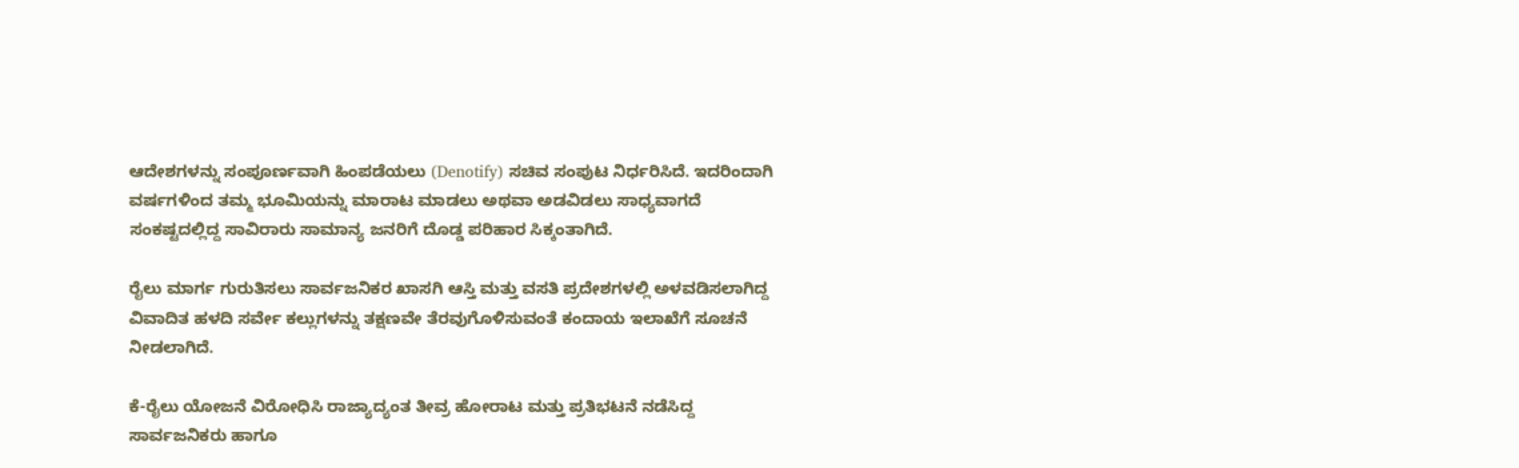ಆದೇಶಗಳನ್ನು ಸಂಪೂರ್ಣವಾಗಿ ಹಿಂಪಡೆಯಲು (Denotify) ಸಚಿವ ಸಂಪುಟ ನಿರ್ಧರಿಸಿದೆ. ಇದರಿಂದಾಗಿ ವರ್ಷಗಳಿಂದ ತಮ್ಮ ಭೂಮಿಯನ್ನು ಮಾರಾಟ ಮಾಡಲು ಅಥವಾ ಅಡವಿಡಲು ಸಾಧ್ಯವಾಗದೆ ಸಂಕಷ್ಟದಲ್ಲಿದ್ದ ಸಾವಿರಾರು ಸಾಮಾನ್ಯ ಜನರಿಗೆ ದೊಡ್ಡ ಪರಿಹಾರ ಸಿಕ್ಕಂತಾಗಿದೆ.

ರೈಲು ಮಾರ್ಗ ಗುರುತಿಸಲು ಸಾರ್ವಜನಿಕರ ಖಾಸಗಿ ಆಸ್ತಿ ಮತ್ತು ವಸತಿ ಪ್ರದೇಶಗಳಲ್ಲಿ ಅಳವಡಿಸಲಾಗಿದ್ದ ವಿವಾದಿತ ಹಳದಿ ಸರ್ವೇ ಕಲ್ಲುಗಳನ್ನು ತಕ್ಷಣವೇ ತೆರವುಗೊಳಿಸುವಂತೆ ಕಂದಾಯ ಇಲಾಖೆಗೆ ಸೂಚನೆ ನೀಡಲಾಗಿದೆ.

ಕೆ-ರೈಲು ಯೋಜನೆ ವಿರೋಧಿಸಿ ರಾಜ್ಯಾದ್ಯಂತ ತೀವ್ರ ಹೋರಾಟ ಮತ್ತು ಪ್ರತಿಭಟನೆ ನಡೆಸಿದ್ದ ಸಾರ್ವಜನಿಕರು ಹಾಗೂ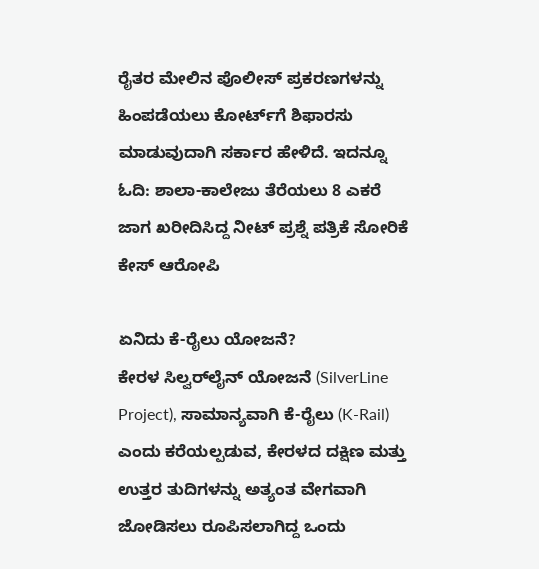ರೈತರ ಮೇಲಿನ ಪೊಲೀಸ್ ಪ್ರಕರಣಗಳನ್ನು ಹಿಂಪಡೆಯಲು ಕೋರ್ಟ್‌ಗೆ ಶಿಫಾರಸು ಮಾಡುವುದಾಗಿ ಸರ್ಕಾರ ಹೇಳಿದೆ. ಇದನ್ನೂ ಓದಿ: ಶಾಲಾ-ಕಾಲೇಜು ತೆರೆಯಲು 8 ಎಕರೆ ಜಾಗ ಖರೀದಿಸಿದ್ದ ನೀಟ್ ಪ್ರಶ್ನೆ ಪತ್ರಿಕೆ ಸೋರಿಕೆ ಕೇಸ್ ಆರೋಪಿ

ಏನಿದು ಕೆ-ರೈಲು ಯೋಜನೆ?
ಕೇರಳ ಸಿಲ್ವರ್‌ಲೈನ್ ಯೋಜನೆ (SilverLine Project), ಸಾಮಾನ್ಯವಾಗಿ ಕೆ-ರೈಲು (K-Rail) ಎಂದು ಕರೆಯಲ್ಪಡುವ, ಕೇರಳದ ದಕ್ಷಿಣ ಮತ್ತು ಉತ್ತರ ತುದಿಗಳನ್ನು ಅತ್ಯಂತ ವೇಗವಾಗಿ ಜೋಡಿಸಲು ರೂಪಿಸಲಾಗಿದ್ದ ಒಂದು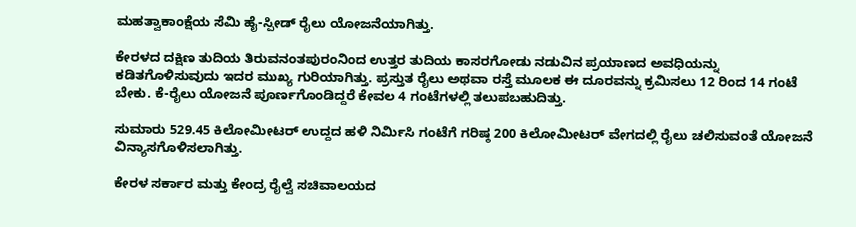ಮಹತ್ವಾಕಾಂಕ್ಷೆಯ ಸೆಮಿ ಹೈ-ಸ್ಪೀಡ್ ರೈಲು ಯೋಜನೆಯಾಗಿತ್ತು.

ಕೇರಳದ ದಕ್ಷಿಣ ತುದಿಯ ತಿರುವನಂತಪುರಂನಿಂದ ಉತ್ತರ ತುದಿಯ ಕಾಸರಗೋಡು ನಡುವಿನ ಪ್ರಯಾಣದ ಅವಧಿಯನ್ನು ಕಡಿತಗೊಳಿಸುವುದು ಇದರ ಮುಖ್ಯ ಗುರಿಯಾಗಿತ್ತು. ಪ್ರಸ್ತುತ ರೈಲು ಅಥವಾ ರಸ್ತೆ ಮೂಲಕ ಈ ದೂರವನ್ನು ಕ್ರಮಿಸಲು 12 ರಿಂದ 14 ಗಂಟೆ ಬೇಕು. ಕೆ-ರೈಲು ಯೋಜನೆ ಪೂರ್ಣಗೊಂಡಿದ್ದರೆ ಕೇವಲ 4 ಗಂಟೆಗಳಲ್ಲಿ ತಲುಪಬಹುದಿತ್ತು.

ಸುಮಾರು 529.45 ಕಿಲೋಮೀಟರ್‌ ಉದ್ದದ ಹಳಿ ನಿರ್ಮಿಸಿ ಗಂಟೆಗೆ ಗರಿಷ್ಠ 200 ಕಿಲೋಮೀಟರ್‌ ವೇಗದಲ್ಲಿ ರೈಲು ಚಲಿಸುವಂತೆ ಯೋಜನೆ ವಿನ್ಯಾಸಗೊಳಿಸಲಾಗಿತ್ತು.

ಕೇರಳ ಸರ್ಕಾರ ಮತ್ತು ಕೇಂದ್ರ ರೈಲ್ವೆ ಸಚಿವಾಲಯದ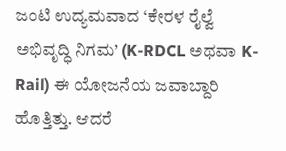ಜಂಟಿ ಉದ್ಯಮವಾದ ‘ಕೇರಳ ರೈಲ್ವೆ ಅಭಿವೃದ್ಧಿ ನಿಗಮ’ (K-RDCL ಅಥವಾ K-Rail) ಈ ಯೋಜನೆಯ ಜವಾಬ್ದಾರಿ ಹೊತ್ತಿತ್ತು. ಆದರೆ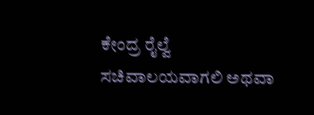ಕೇಂದ್ರ ರೈಲ್ವೆ ಸಚಿವಾಲಯವಾಗಲಿ ಅಥವಾ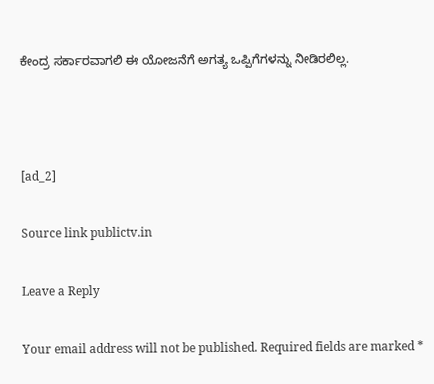ಕೇಂದ್ರ ಸರ್ಕಾರವಾಗಲಿ ಈ ಯೋಜನೆಗೆ ಅಗತ್ಯ ಒಪ್ಪಿಗೆಗಳನ್ನು ನೀಡಿರಲಿಲ್ಲ.



[ad_2]

Source link publictv.in

Leave a Reply

Your email address will not be published. Required fields are marked *